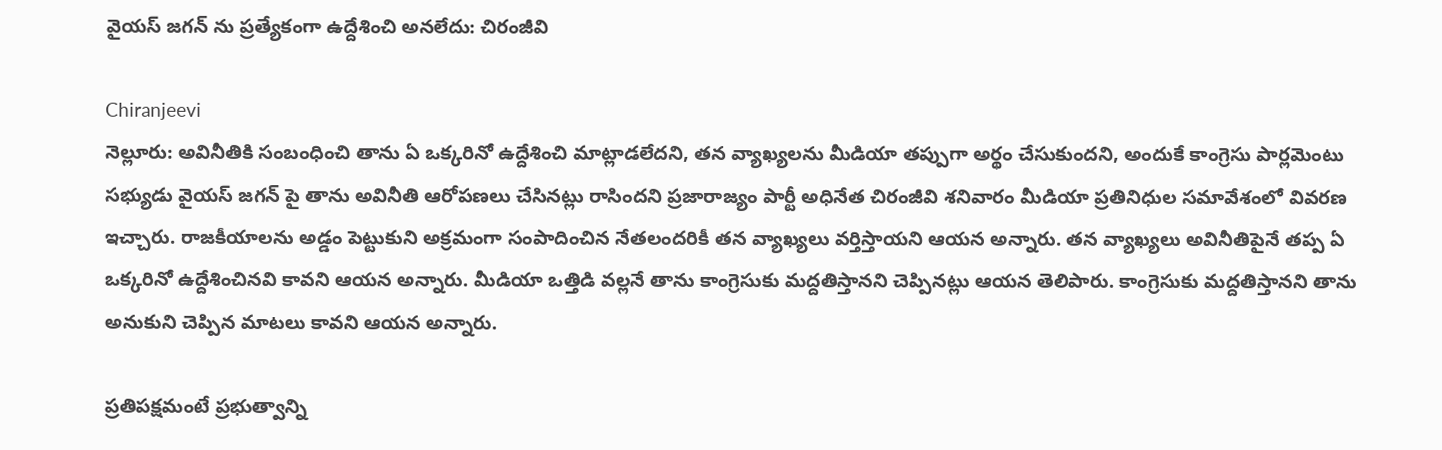వైయస్ జగన్ ను ప్రత్యేకంగా ఉద్దేశించి అనలేదు: చిరంజీవి

Chiranjeevi
నెల్లూరు: అవినీతికి సంబంధించి తాను ఏ ఒక్కరినో ఉద్దేశించి మాట్లాడలేదని, తన వ్యాఖ్యలను మీడియా తప్పుగా అర్థం చేసుకుందని, అందుకే కాంగ్రెసు పార్లమెంటు సభ్యుడు వైయస్ జగన్ పై తాను అవినీతి ఆరోపణలు చేసినట్లు రాసిందని ప్రజారాజ్యం పార్టీ అధినేత చిరంజీవి శనివారం మీడియా ప్రతినిధుల సమావేశంలో వివరణ ఇచ్చారు. రాజకీయాలను అడ్డం పెట్టుకుని అక్రమంగా సంపాదించిన నేతలందరికీ తన వ్యాఖ్యలు వర్తిస్తాయని ఆయన అన్నారు. తన వ్యాఖ్యలు అవినీతిపైనే తప్ప ఏ ఒక్కరినో ఉద్దేశించినవి కావని ఆయన అన్నారు. మీడియా ఒత్తిడి వల్లనే తాను కాంగ్రెసుకు మద్దతిస్తానని చెప్పినట్లు ఆయన తెలిపారు. కాంగ్రెసుకు మద్దతిస్తానని తాను అనుకుని చెప్పిన మాటలు కావని ఆయన అన్నారు.

ప్రతిపక్షమంటే ప్రభుత్వాన్ని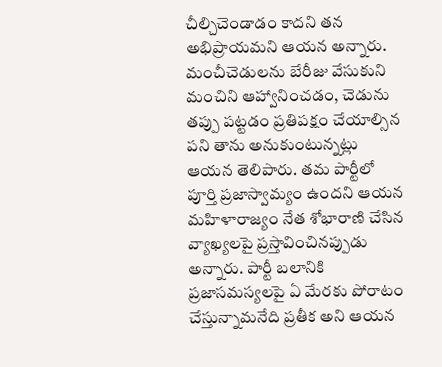చీల్చిచెండాడం కాదని తన అభిప్రాయమని ఆయన అన్నారు. మంచీచెడులను బేరీజు వేసుకుని మంచిని ఆహ్వానించడం, చెడును తప్పు పట్టడం ప్రతిపక్షం చేయాల్సిన పని తాను అనుకుంటున్నట్లు ఆయన తెలిపారు. తమ పార్టీలో పూర్తి ప్రజాస్వామ్యం ఉందని ఆయన మహిళారాజ్యం నేత శోభారాణి చేసిన వ్యాఖ్యలపై ప్రస్తావించినప్పుడు అన్నారు. పార్టీ బలానికి ప్రజాసమస్యలపై ఏ మేరకు పోరాటం చేస్తున్నామనేది ప్రతీక అని ఆయన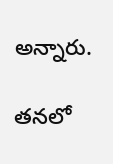అన్నారు.

తనలో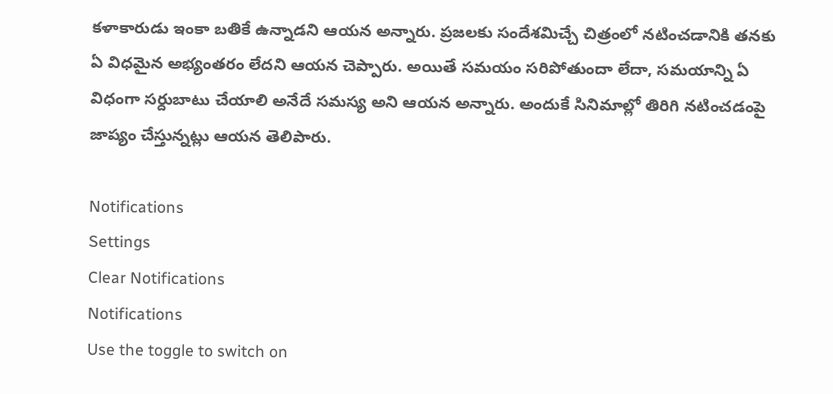కళాకారుడు ఇంకా బతికే ఉన్నాడని ఆయన అన్నారు. ప్రజలకు సందేశమిచ్చే చిత్రంలో నటించడానికి తనకు ఏ విధమైన అభ్యంతరం లేదని ఆయన చెప్పారు. అయితే సమయం సరిపోతుందా లేదా, సమయాన్ని ఏ విధంగా సర్దుబాటు చేయాలి అనేదే సమస్య అని ఆయన అన్నారు. అందుకే సినిమాల్లో తిరిగి నటించడంపై జాప్యం చేస్తున్నట్లు ఆయన తెలిపారు.

Notifications
Settings
Clear Notifications
Notifications
Use the toggle to switch on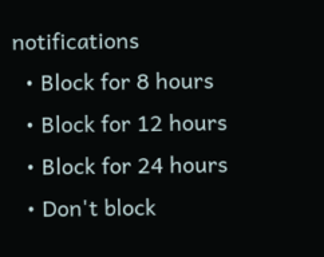notifications
  • Block for 8 hours
  • Block for 12 hours
  • Block for 24 hours
  • Don't block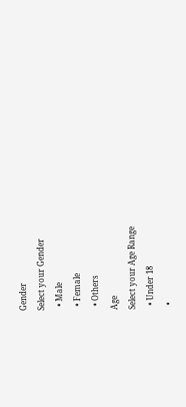Gender
Select your Gender
  • Male
  • Female
  • Others
Age
Select your Age Range
  • Under 18
  •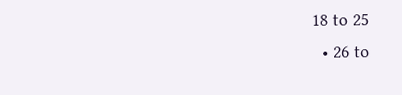18 to 25
  • 26 to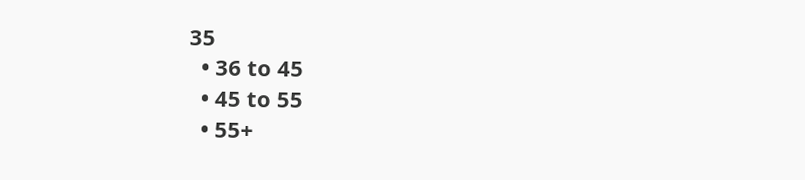35
  • 36 to 45
  • 45 to 55
  • 55+